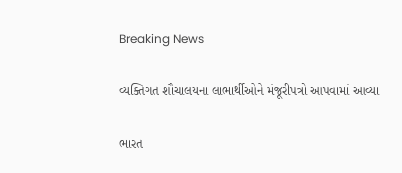Breaking News

વ્યક્તિગત શૌચાલયના લાભાર્થીઓને મંજૂરીપત્રો આપવામાં આવ્યા

ભારત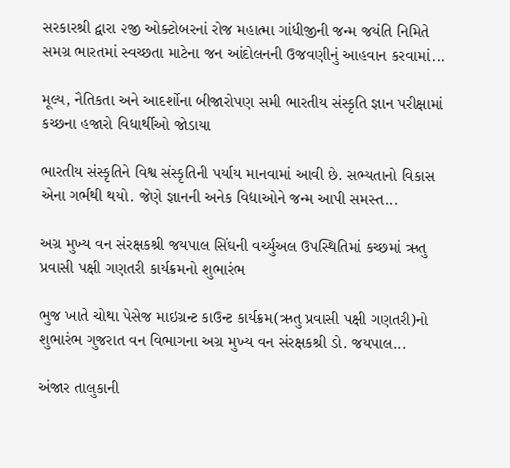સરકારશ્રી દ્વારા ૨જી ઓક્ટોબરનાં રોજ મહાત્મા ગાંધીજીની જન્મ જયંતિ નિમિતે સમગ્ર ભારતમાં સ્વચ્છતા માટેના જન આંદોલનની ઉજવણીનું આહવાન કરવામાં...

મૂલ્ય, નૈતિકતા અને આદર્શોના બીજારોપણ સમી ભારતીય સંસ્કૃતિ જ્ઞાન પરીક્ષામાં કચ્છના હજારો વિધાર્થીઓ જોડાયા

ભારતીય સંસ્કૃતિને વિશ્વ સંસ્કૃતિની પર્યાય માનવામાં આવી છે. સભ્યતાનો વિકાસ એના ગર્ભથી થયો. જેણે જ્ઞાનની અનેક વિદ્યાઓને જન્મ આપી સમસ્ત...

અગ્ર મુખ્ય વન સંરક્ષકશ્રી જયપાલ સિંઘની વર્ચ્યુઅલ ઉપસ્થિતિમાં કચ્છમાં ઋતુ પ્રવાસી પક્ષી ગણતરી કાર્યક્રમનો શુભારંભ

ભુજ ખાતે ચોથા પેસેજ માઇગ્રન્ટ કાઉન્ટ કાર્યક્રમ(ઋતુ પ્રવાસી પક્ષી ગણતરી)નો શુભારંભ ગુજરાત વન વિભાગના અગ્ર મુખ્ય વન સંરક્ષકશ્રી ડો. જયપાલ...

અંજાર તાલુકાની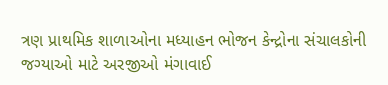ત્રણ પ્રાથમિક શાળાઓના મધ્યાહન ભોજન કેન્દ્રોના સંચાલકોની જગ્યાઓ માટે અરજીઓ મંગાવાઈ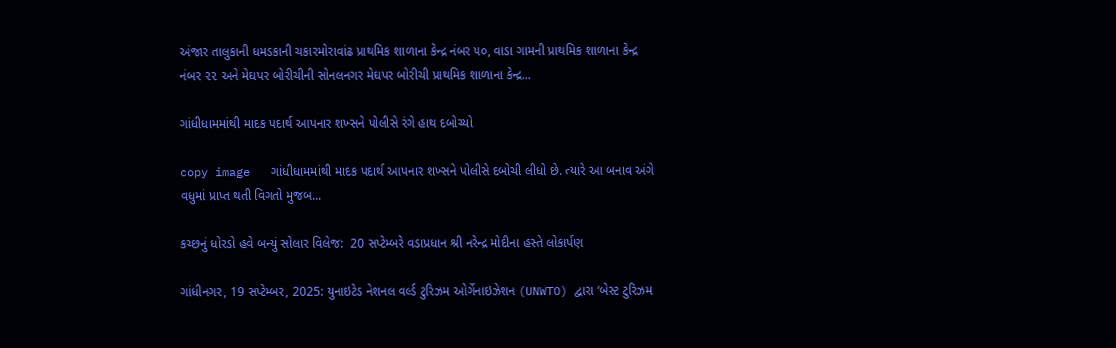અંજાર તાલુકાની ધમડકાની ચકારમોરાવાંઢ પ્રાથમિક શાળાના કેન્દ્ર નંબર ૫૦, વાડા ગામની પ્રાથમિક શાળાના કેન્દ્ર નંબર ૨૨ અને મેઘપર બોરીચીની સોનલનગર મેઘપર બોરીચી પ્રાથમિક શાળાના કેન્દ્ર...

ગાંધીધામમાંથી માદક પદાર્થ આપનાર શખ્સને પોલીસે રંગે હાથ દબોચ્યો

copy image   ગાંધીધામમાંથી માદક પદાર્થ આપનાર શખ્સને પોલીસે દબોચી લીધો છે. ત્યારે આ બનાવ અંગે વધુમાં પ્રાપ્ત થતી વિગતો મુજબ...

કચ્છનું ધોરડો હવે બન્યું સોલાર વિલેજ:  20 સપ્ટેમ્બરે વડાપ્રધાન શ્રી નરેન્દ્ર મોદીના હસ્તે લોકાર્પણ

ગાંધીનગર, 19 સપ્ટેમ્બર, 2025: યુનાઇટેડ નેશનલ વર્લ્ડ ટુરિઝમ ઓર્ગેનાઇઝેશન (UNWTO) દ્વારા ‘બેસ્ટ ટુરિઝમ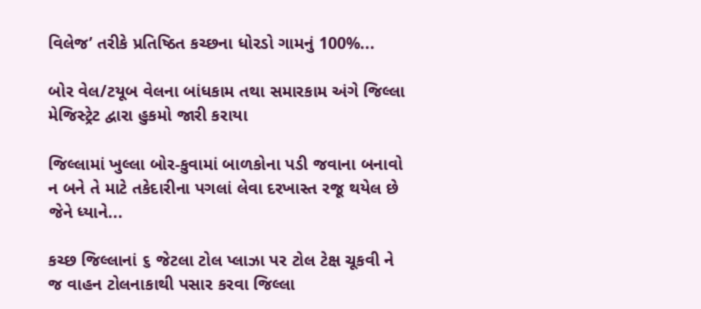વિલેજ’ તરીકે પ્રતિષ્ઠિત કચ્છના ધોરડો ગામનું 100%...

બોર વેલ/ટયૂબ વેલના બાંધકામ તથા સમારકામ અંગે જિલ્‍લા મેજિસ્‍ટ્રેટ દ્વારા હુકમો જારી કરાયા

જિલ્લામાં ખુલ્લા બોર-કુવામાં બાળકોના પડી જવાના બનાવો ન બને તે માટે તકેદારીના પગલાં લેવા દરખાસ્ત રજૂ થયેલ છે જેને ધ્યાને...

કચ્છ જિલ્લાનાં ૬ જેટલા ટોલ પ્‍લાઝા પર ટોલ ટેક્ષ ચૂકવી ને જ વાહન ટોલનાકાથી પસાર કરવા જિલ્લા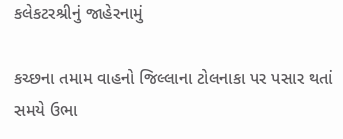કલેકટરશ્રીનું જાહેરનામું

કચ્છના તમામ વાહનો જિલ્લાના ટોલનાકા પર પસાર થતાં સમયે ઉભા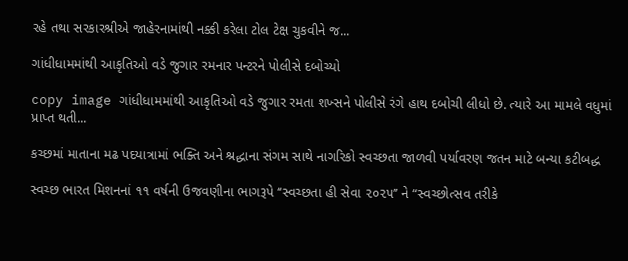રહે તથા સરકારશ્રીએ જાહેરનામાંથી નક્કી કરેલા ટોલ ટેક્ષ ચુકવીને જ...

ગાંધીધામમાંથી આકૃતિઓ વડે જુગાર રમનાર પન્ટરને પોલીસે દબોચ્યો

copy image ગાંધીધામમાંથી આકૃતિઓ વડે જુગાર રમતા શખ્સને પોલીસે રંગે હાથ દબોચી લીધો છે. ત્યારે આ મામલે વધુમાં પ્રાપ્ત થતી...

કચ્છમાં માતાના મઢ પદયાત્રામાં ભક્તિ અને શ્રદ્ધાના સંગમ સાથે નાગરિકો સ્વચ્છતા જાળવી પર્યાવરણ જતન માટે બન્યા કટીબદ્ધ

સ્વચ્છ ભારત મિશનનાં ૧૧ વર્ષની ઉજવણીના ભાગરૂપે ‘‘સ્વચ્છતા હી સેવા ૨૦૨૫’’ ને “સ્વચ્છોત્સવ તરીકે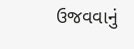ઉજવવાનું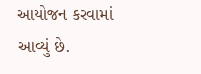આયોજન કરવામાં આવ્યું છે.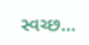સ્વચ્છ...